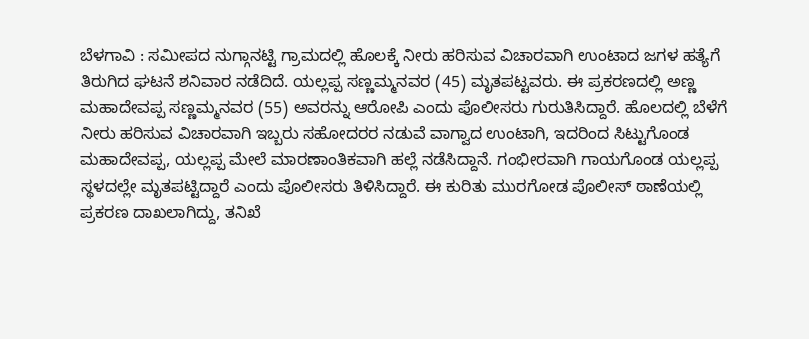ಬೆಳಗಾವಿ : ಸಮೀಪದ ನುಗ್ಗಾನಟ್ಟಿ ಗ್ರಾಮದಲ್ಲಿ ಹೊಲಕ್ಕೆ ನೀರು ಹರಿಸುವ ವಿಚಾರವಾಗಿ ಉಂಟಾದ ಜಗಳ ಹತ್ಯೆಗೆ ತಿರುಗಿದ ಘಟನೆ ಶನಿವಾರ ನಡೆದಿದೆ. ಯಲ್ಲಪ್ಪ ಸಣ್ಣಮ್ಮನವರ (45) ಮೃತಪಟ್ಟವರು. ಈ ಪ್ರಕರಣದಲ್ಲಿ ಅಣ್ಣ ಮಹಾದೇವಪ್ಪ ಸಣ್ಣಮ್ಮನವರ (55) ಅವರನ್ನು ಆರೋಪಿ ಎಂದು ಪೊಲೀಸರು ಗುರುತಿಸಿದ್ದಾರೆ. ಹೊಲದಲ್ಲಿ ಬೆಳೆಗೆ ನೀರು ಹರಿಸುವ ವಿಚಾರವಾಗಿ ಇಬ್ಬರು ಸಹೋದರರ ನಡುವೆ ವಾಗ್ವಾದ ಉಂಟಾಗಿ, ಇದರಿಂದ ಸಿಟ್ಟುಗೊಂಡ ಮಹಾದೇವಪ್ಪ, ಯಲ್ಲಪ್ಪ ಮೇಲೆ ಮಾರಣಾಂತಿಕವಾಗಿ ಹಲ್ಲೆ ನಡೆಸಿದ್ದಾನೆ. ಗಂಭೀರವಾಗಿ ಗಾಯಗೊಂಡ ಯಲ್ಲಪ್ಪ ಸ್ಥಳದಲ್ಲೇ ಮೃತಪಟ್ಟಿದ್ದಾರೆ ಎಂದು ಪೊಲೀಸರು ತಿಳಿಸಿದ್ದಾರೆ. ಈ ಕುರಿತು ಮುರಗೋಡ ಪೊಲೀಸ್ ಠಾಣೆಯಲ್ಲಿ ಪ್ರಕರಣ ದಾಖಲಾಗಿದ್ದು, ತನಿಖೆ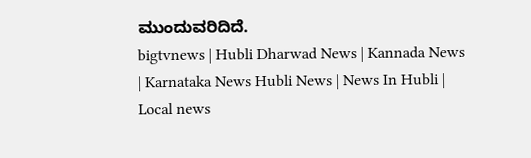ಮುಂದುವರಿದಿದೆ.
bigtvnews | Hubli Dharwad News | Kannada News | Karnataka News Hubli News | News In Hubli | Local news